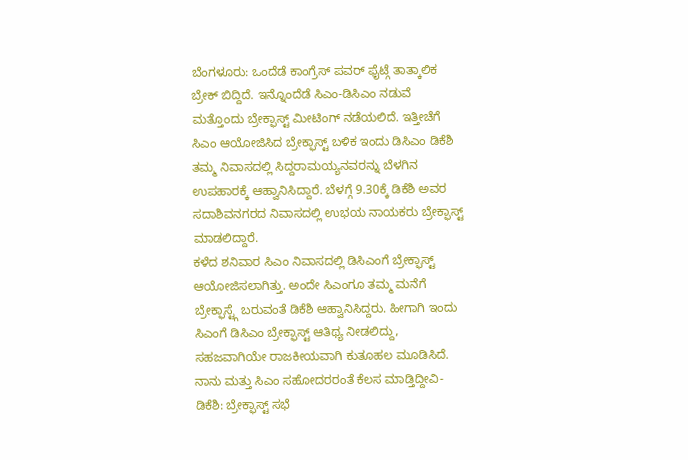ಬೆಂಗಳೂರು: ಒಂದೆಡೆ ಕಾಂಗ್ರೆಸ್ ಪವರ್ ಫೈಟ್ಗೆ ತಾತ್ಕಾಲಿಕ ಬ್ರೇಕ್ ಬಿದ್ದಿದೆ. ಇನ್ನೊಂದೆಡೆ ಸಿಎಂ-ಡಿಸಿಎಂ ನಡುವೆ ಮತ್ತೊಂದು ಬ್ರೇಕ್ಫಾಸ್ಟ್ ಮೀಟಿಂಗ್ ನಡೆಯಲಿದೆ. ಇತ್ತೀಚೆಗೆ ಸಿಎಂ ಆಯೋಜಿಸಿದ ಬ್ರೇಕ್ಫಾಸ್ಟ್ ಬಳಿಕ ಇಂದು ಡಿಸಿಎಂ ಡಿಕೆಶಿ ತಮ್ಮ ನಿವಾಸದಲ್ಲಿ ಸಿದ್ದರಾಮಯ್ಯನವರನ್ನು ಬೆಳಗಿನ ಉಪಹಾರಕ್ಕೆ ಆಹ್ವಾನಿಸಿದ್ದಾರೆ. ಬೆಳಗ್ಗೆ 9.30ಕ್ಕೆ ಡಿಕೆಶಿ ಅವರ ಸದಾಶಿವನಗರದ ನಿವಾಸದಲ್ಲಿ ಉಭಯ ನಾಯಕರು ಬ್ರೇಕ್ಫಾಸ್ಟ್ ಮಾಡಲಿದ್ದಾರೆ.
ಕಳೆದ ಶನಿವಾರ ಸಿಎಂ ನಿವಾಸದಲ್ಲಿ ಡಿಸಿಎಂಗೆ ಬ್ರೇಕ್ಫಾಸ್ಟ್ ಆಯೋಜಿಸಲಾಗಿತ್ತು. ಅಂದೇ ಸಿಎಂಗೂ ತಮ್ಮ ಮನೆಗೆ ಬ್ರೇಕ್ಫಾಸ್ಟ್ಗೆ ಬರುವಂತೆ ಡಿಕೆಶಿ ಆಹ್ವಾನಿಸಿದ್ದರು. ಹೀಗಾಗಿ ಇಂದು ಸಿಎಂಗೆ ಡಿಸಿಎಂ ಬ್ರೇಕ್ಫಾಸ್ಟ್ ಆತಿಥ್ಯ ನೀಡಲಿದ್ದು, ಸಹಜವಾಗಿಯೇ ರಾಜಕೀಯವಾಗಿ ಕುತೂಹಲ ಮೂಡಿಸಿದೆ.
ನಾನು ಮತ್ತು ಸಿಎಂ ಸಹೋದರರಂತೆ ಕೆಲಸ ಮಾಡ್ತಿದ್ದೀವಿ-ಡಿಕೆಶಿ: ಬ್ರೇಕ್ಫಾಸ್ಟ್ ಸಭೆ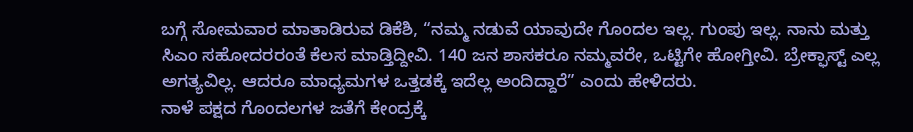ಬಗ್ಗೆ ಸೋಮವಾರ ಮಾತಾಡಿರುವ ಡಿಕೆಶಿ, “ನಮ್ಮ ನಡುವೆ ಯಾವುದೇ ಗೊಂದಲ ಇಲ್ಲ. ಗುಂಪು ಇಲ್ಲ. ನಾನು ಮತ್ತು ಸಿಎಂ ಸಹೋದರರಂತೆ ಕೆಲಸ ಮಾಡ್ತಿದ್ದೀವಿ. 140 ಜನ ಶಾಸಕರೂ ನಮ್ಮವರೇ, ಒಟ್ಟಿಗೇ ಹೋಗ್ತೀವಿ. ಬ್ರೇಕ್ಫಾಸ್ಟ್ ಎಲ್ಲ ಅಗತ್ಯವಿಲ್ಲ. ಆದರೂ ಮಾಧ್ಯಮಗಳ ಒತ್ತಡಕ್ಕೆ ಇದೆಲ್ಲ ಅಂದಿದ್ದಾರೆ” ಎಂದು ಹೇಳಿದರು.
ನಾಳೆ ಪಕ್ಷದ ಗೊಂದಲಗಳ ಜತೆಗೆ ಕೇಂದ್ರಕ್ಕೆ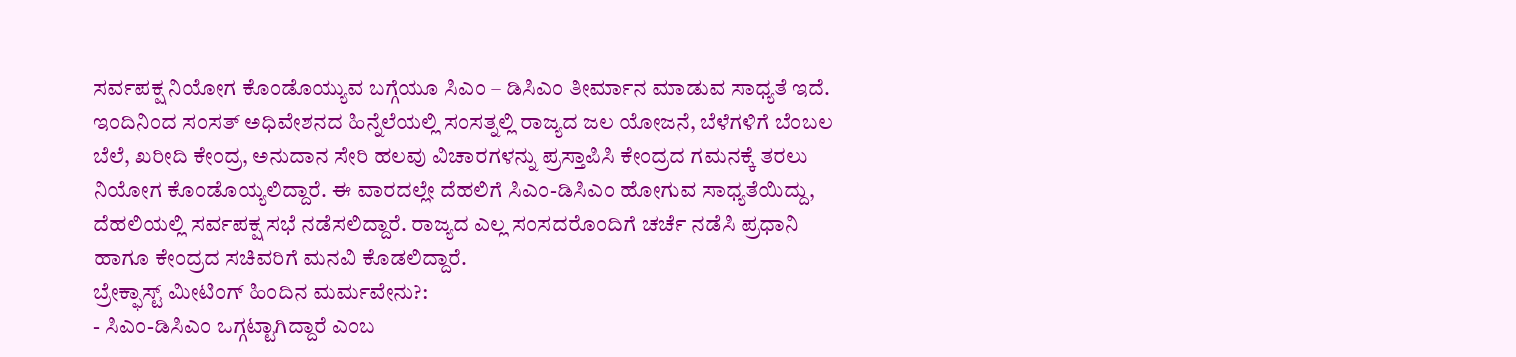ಸರ್ವಪಕ್ಷ ನಿಯೋಗ ಕೊಂಡೊಯ್ಯುವ ಬಗ್ಗೆಯೂ ಸಿಎಂ – ಡಿಸಿಎಂ ತೀರ್ಮಾನ ಮಾಡುವ ಸಾಧ್ಯತೆ ಇದೆ. ಇಂದಿನಿಂದ ಸಂಸತ್ ಅಧಿವೇಶನದ ಹಿನ್ನೆಲೆಯಲ್ಲಿ ಸಂಸತ್ನಲ್ಲಿ ರಾಜ್ಯದ ಜಲ ಯೋಜನೆ, ಬೆಳೆಗಳಿಗೆ ಬೆಂಬಲ ಬೆಲೆ, ಖರೀದಿ ಕೇಂದ್ರ, ಅನುದಾನ ಸೇರಿ ಹಲವು ವಿಚಾರಗಳನ್ನು ಪ್ರಸ್ತಾಪಿಸಿ ಕೇಂದ್ರದ ಗಮನಕ್ಕೆ ತರಲು ನಿಯೋಗ ಕೊಂಡೊಯ್ಯಲಿದ್ದಾರೆ. ಈ ವಾರದಲ್ಲೇ ದೆಹಲಿಗೆ ಸಿಎಂ-ಡಿಸಿಎಂ ಹೋಗುವ ಸಾಧ್ಯತೆಯಿದ್ದು, ದೆಹಲಿಯಲ್ಲಿ ಸರ್ವಪಕ್ಷ ಸಭೆ ನಡೆಸಲಿದ್ದಾರೆ. ರಾಜ್ಯದ ಎಲ್ಲ ಸಂಸದರೊಂದಿಗೆ ಚರ್ಚೆ ನಡೆಸಿ ಪ್ರಧಾನಿ ಹಾಗೂ ಕೇಂದ್ರದ ಸಚಿವರಿಗೆ ಮನವಿ ಕೊಡಲಿದ್ದಾರೆ.
ಬ್ರೇಕ್ಫಾಸ್ಟ್ ಮೀಟಿಂಗ್ ಹಿಂದಿನ ಮರ್ಮವೇನು?:
- ಸಿಎಂ-ಡಿಸಿಎಂ ಒಗ್ಗಟ್ಟಾಗಿದ್ದಾರೆ ಎಂಬ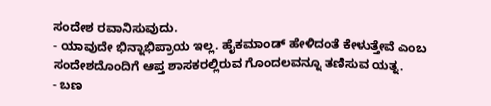ಸಂದೇಶ ರವಾನಿಸುವುದು.
- ಯಾವುದೇ ಭಿನ್ನಾಭಿಪ್ರಾಯ ಇಲ್ಲ. ಹೈಕಮಾಂಡ್ ಹೇಳಿದಂತೆ ಕೇಳುತ್ತೇವೆ ಎಂಬ ಸಂದೇಶದೊಂದಿಗೆ ಆಪ್ತ ಶಾಸಕರಲ್ಲಿರುವ ಗೊಂದಲವನ್ನೂ ತಣಿಸುವ ಯತ್ನ.
- ಬಣ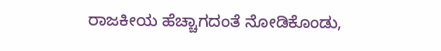ರಾಜಕೀಯ ಹೆಚ್ಚಾಗದಂತೆ ನೋಡಿಕೊಂಡು,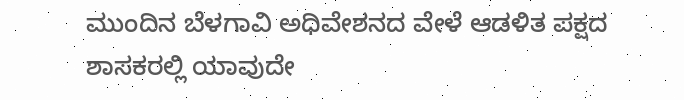ಮುಂದಿನ ಬೆಳಗಾವಿ ಅಧಿವೇಶನದ ವೇಳೆ ಆಡಳಿತ ಪಕ್ಷದ ಶಾಸಕರಲ್ಲಿ ಯಾವುದೇ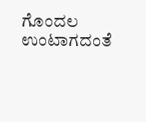ಗೊಂದಲ ಉಂಟಾಗದಂತೆ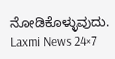ನೋಡಿಕೊಳ್ಳುವುದು.
Laxmi News 24×7